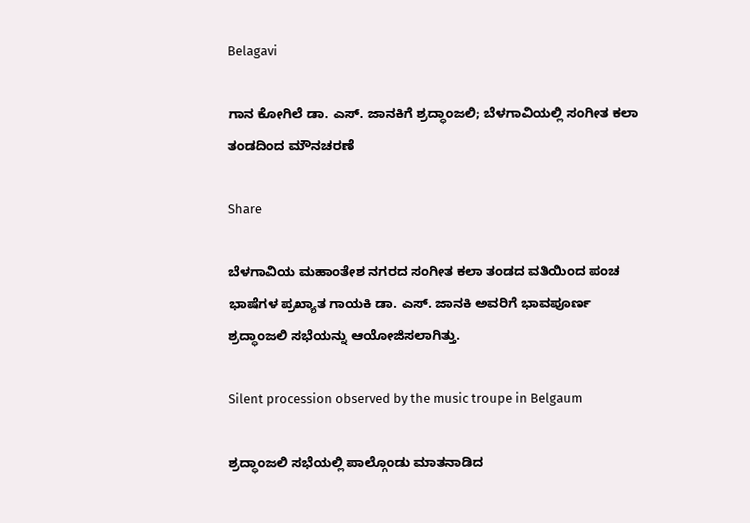Belagavi

ಗಾನ ಕೋಗಿಲೆ ಡಾ. ಎಸ್. ಜಾನಕಿಗೆ ಶ್ರದ್ಧಾಂಜಲಿ; ಬೆಳಗಾವಿಯಲ್ಲಿ ಸಂಗೀತ ಕಲಾ ತಂಡದಿಂದ ಮೌನಚರಣೆ

Share

ಬೆಳಗಾವಿಯ ಮಹಾಂತೇಶ ನಗರದ ಸಂಗೀತ ಕಲಾ ತಂಡದ ವತಿಯಿಂದ ಪಂಚ ಭಾಷೆಗಳ ಪ್ರಖ್ಯಾತ ಗಾಯಕಿ ಡಾ. ಎಸ್. ಜಾನಕಿ ಅವರಿಗೆ ಭಾವಪೂರ್ಣ ಶ್ರದ್ಧಾಂಜಲಿ ಸಭೆಯನ್ನು ಆಯೋಜಿಸಲಾಗಿತ್ತು.

Silent procession observed by the music troupe in Belgaum

ಶ್ರದ್ಧಾಂಜಲಿ ಸಭೆಯಲ್ಲಿ ಪಾಲ್ಗೊಂಡು ಮಾತನಾಡಿದ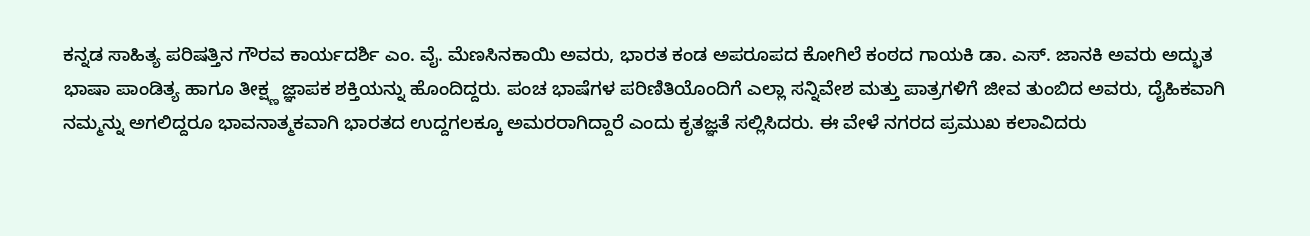ಕನ್ನಡ ಸಾಹಿತ್ಯ ಪರಿಷತ್ತಿನ ಗೌರವ ಕಾರ್ಯದರ್ಶಿ ಎಂ. ವೈ. ಮೆಣಸಿನಕಾಯಿ ಅವರು, ಭಾರತ ಕಂಡ ಅಪರೂಪದ ಕೋಗಿಲೆ ಕಂಠದ ಗಾಯಕಿ ಡಾ. ಎಸ್. ಜಾನಕಿ ಅವರು ಅದ್ಭುತ ಭಾಷಾ ಪಾಂಡಿತ್ಯ ಹಾಗೂ ತೀಕ್ಷ್ಣ ಜ್ಞಾಪಕ ಶಕ್ತಿಯನ್ನು ಹೊಂದಿದ್ದರು. ಪಂಚ ಭಾಷೆಗಳ ಪರಿಣಿತಿಯೊಂದಿಗೆ ಎಲ್ಲಾ ಸನ್ನಿವೇಶ ಮತ್ತು ಪಾತ್ರಗಳಿಗೆ ಜೀವ ತುಂಬಿದ ಅವರು, ದೈಹಿಕವಾಗಿ ನಮ್ಮನ್ನು ಅಗಲಿದ್ದರೂ ಭಾವನಾತ್ಮಕವಾಗಿ ಭಾರತದ ಉದ್ದಗಲಕ್ಕೂ ಅಮರರಾಗಿದ್ದಾರೆ ಎಂದು ಕೃತಜ್ಞತೆ ಸಲ್ಲಿಸಿದರು. ಈ ವೇಳೆ ನಗರದ ಪ್ರಮುಖ ಕಲಾವಿದರು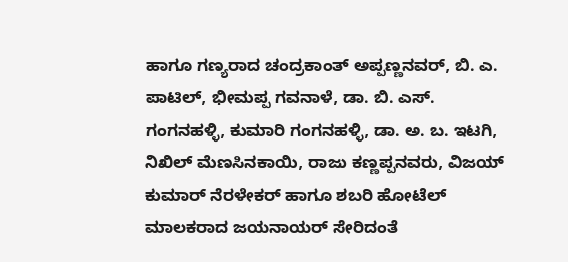ಹಾಗೂ ಗಣ್ಯರಾದ ಚಂದ್ರಕಾಂತ್ ಅಪ್ಪಣ್ಣನವರ್, ಬಿ. ಎ. ಪಾಟಿಲ್, ಭೀಮಪ್ಪ ಗವನಾಳೆ, ಡಾ. ಬಿ. ಎಸ್. ಗಂಗನಹಳ್ಳಿ, ಕುಮಾರಿ ಗಂಗನಹಳ್ಳಿ, ಡಾ. ಅ. ಬ. ಇಟಗಿ, ನಿಖಿಲ್ ಮೆಣಸಿನಕಾಯಿ, ರಾಜು ಕಣ್ಣಪ್ಪನವರು, ವಿಜಯ್ ಕುಮಾರ್ ನೆರಳೇಕರ್ ಹಾಗೂ ಶಬರಿ ಹೋಟೆಲ್ ಮಾಲಕರಾದ ಜಯನಾಯರ್ ಸೇರಿದಂತೆ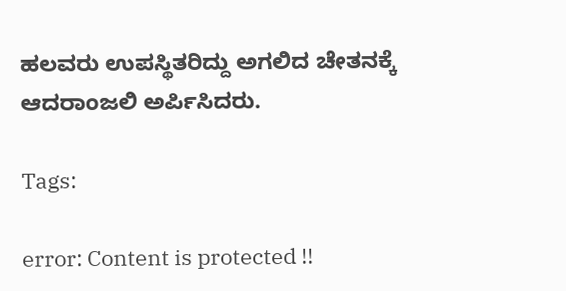ಹಲವರು ಉಪಸ್ಥಿತರಿದ್ದು ಅಗಲಿದ ಚೇತನಕ್ಕೆ ಆದರಾಂಜಲಿ ಅರ್ಪಿಸಿದರು.

Tags:

error: Content is protected !!